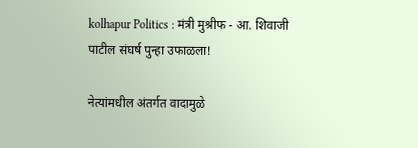kolhapur Politics : मंत्री मुश्रीफ - आ. शिवाजी पाटील संघर्ष पुन्हा उफाळला!

नेत्यांमधील अंतर्गत वादामुळे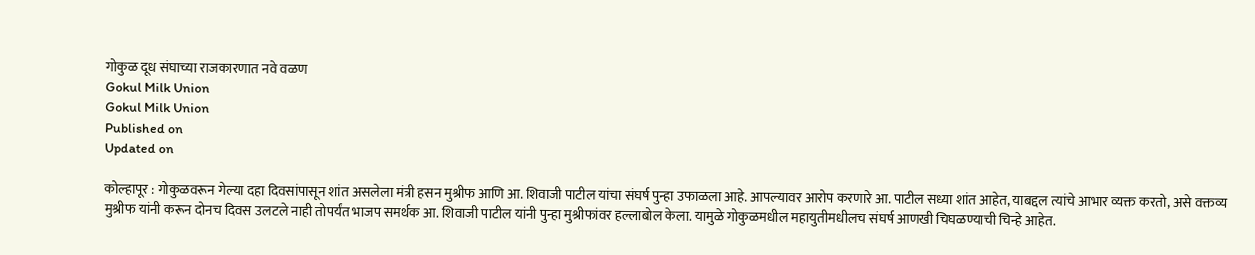गोकुळ दूध संघाच्या राजकारणात नवे वळण
Gokul Milk Union
Gokul Milk Union
Published on
Updated on

कोल्हापूर : गोकुळवरून गेल्या दहा दिवसांपासून शांत असलेला मंत्री हसन मुश्रीफ आणि आ. शिवाजी पाटील यांचा संघर्ष पुन्हा उफाळला आहे. आपल्यावर आरोप करणारे आ. पाटील सध्या शांत आहेत, याबद्दल त्यांचे आभार व्यक्त करतो, असे वक्तव्य मुश्रीफ यांनी करून दोनच दिवस उलटले नाही तोपर्यंत भाजप समर्थक आ. शिवाजी पाटील यांनी पुन्हा मुश्रीफांवर हल्लाबोल केला. यामुळे गोकुळमधील महायुतीमधीलच संघर्ष आणखी चिघळण्याची चिन्हे आहेत.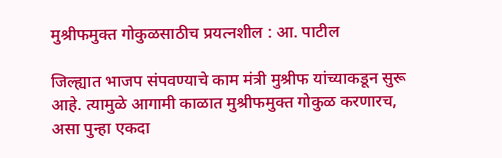मुश्रीफमुक्त गोकुळसाठीच प्रयत्नशील : आ. पाटील

जिल्ह्यात भाजप संपवण्याचे काम मंत्री मुश्रीफ यांच्याकडून सुरू आहे. त्यामुळे आगामी काळात मुश्रीफमुक्त गोकुळ करणारच, असा पुन्हा एकदा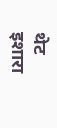थेट इशारा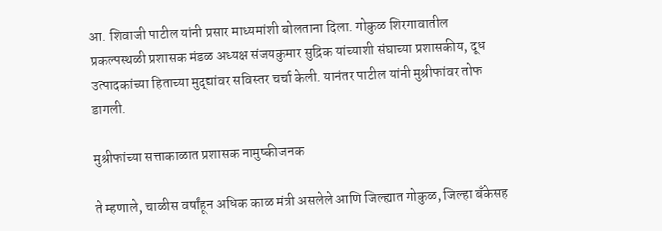आ. शिवाजी पाटील यांनी प्रसार माध्यमांशी बोलताना दिला. गोकुळ शिरगावातील प्रकल्पस्थळी प्रशासक मंडळ अध्यक्ष संजयकुमार सुद्रिक यांच्याशी संघाच्या प्रशासकीय, दूध उत्पादकांच्या हिताच्या मुद्द्यांवर सविस्तर चर्चा केली. यानंतर पाटील यांनी मुश्रीफांवर तोफ डागली.

मुश्रीफांच्या सत्ताकाळात प्रशासक नामुष्कीजनक

ते म्हणाले, चाळीस वर्षांहून अधिक काळ मंत्री असलेले आणि जिल्ह्यात गोकुळ, जिल्हा बँकेसह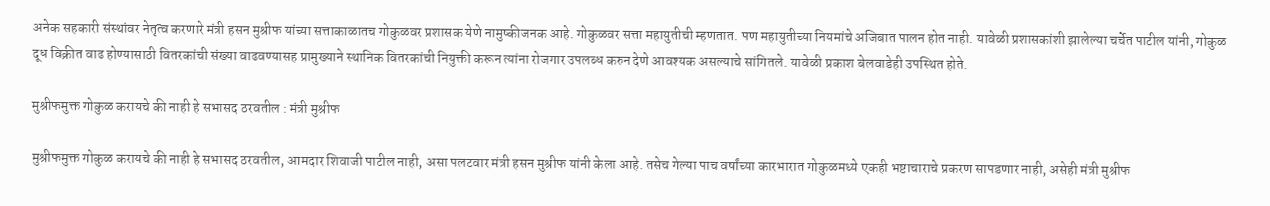अनेक सहकारी संस्थांवर नेतृत्व करणारे मंत्री हसन मुश्रीफ यांच्या सत्ताकाळातच गोकुळवर प्रशासक येणे नामुष्कीजनक आहे. गोकुळवर सत्ता महायुतीची म्हणतात. पण महायुतीच्या नियमांचे अजिबात पालन होत नाही. यावेळी प्रशासकांशी झालेल्या चर्चेत पाटील यांनी, गोकुळ दूध विक्रीत वाढ होण्यासाठी वितरकांची संख्या वाढवण्यासह प्रामुख्याने स्थानिक वितरकांची नियुक्ती करून त्यांना रोजगार उपलब्ध करुन देणे आवश्यक असल्याचे सांगितले. यावेळी प्रकाश बेलवाडेही उपस्थित होते.

मुश्रीफमुक्त गोकुळ करायचे की नाही हे सभासद ठरवतील : मंत्री मुश्रीफ

मुश्रीफमुक्त गोकुळ करायचे की नाही हे सभासद ठरवतील, आमदार शिवाजी पाटील नाही, असा पलटवार मंत्री हसन मुश्रीफ यांनी केला आहे. तसेच गेल्या पाच वर्षांच्या कारभारात गोकुळमध्ये एकही भष्टाचाराचे प्रकरण सापडणार नाही, असेही मंत्री मुश्रीफ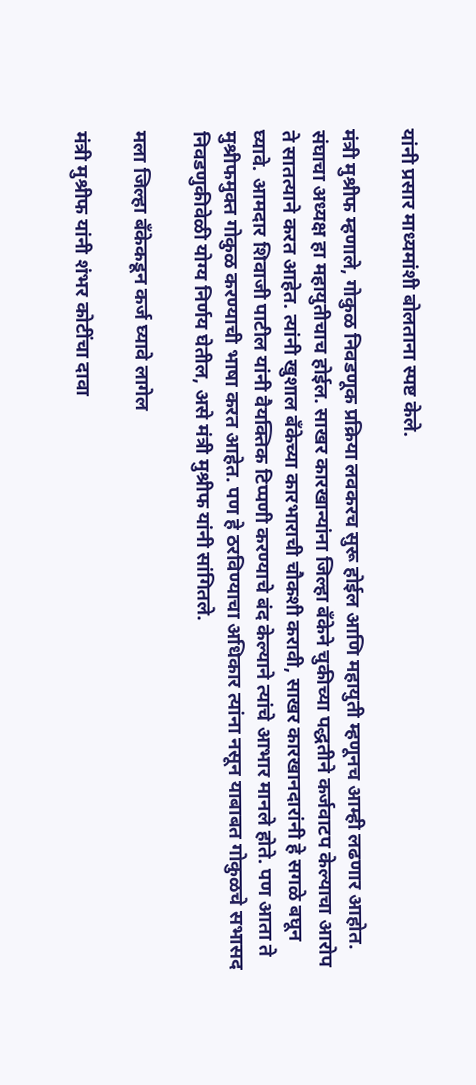यांनी प्रसार माध्यमांशी बोलताना स्पष्ट केले.

मंत्री मुश्रीफ म्हणाले, गोकुळ निवडणूक प्रक्रिया लवकरच सुरू होईल आणि महायुती म्हणूनच आम्ही लढणार आहोत. संघाचा अध्यक्ष हा महायुतीचाच होईल. साखर कारखान्यांना जिल्हा बँकेने चुकीच्या पद्धतीने कर्जवाटप केल्याचा आरोप ते सातत्याने करत आहेत. त्यांनी खुशाल बँकेच्या कारभाराची चौकशी करावी, साखर कारखानदारांनी हे सगळे बघून घ्यावे. आमदार शिवाजी पाटील यांनी वैयक्तिक टिप्पणी करण्याचे बंद केल्याने त्यांचे आभार मानले होते. पण आता ते मुश्रीफमुक्त गोकुळ करण्याची भाषा करत आहेत. पण हे ठरविण्याचा अधिकार त्यांना नसून याबाबत गोकुळचे सभासद निवडणुकीवेळी योग्य निर्णय घेतील, असे मंत्री मुश्रीफ यांनी सांगितले.

मला जिल्हा बँकेकडून कर्ज घ्यावे लागेल

मंत्री मुश्रीफ यांनी शंभर कोटींचा दावा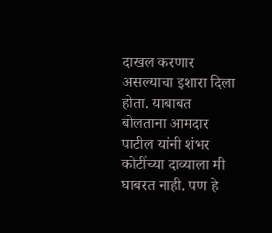दाखल करणार असल्याचा इशारा दिला होता. याबाबत बोलताना आमदार पाटील यांनी शंभर कोटींच्या दाव्याला मी घाबरत नाही. पण हे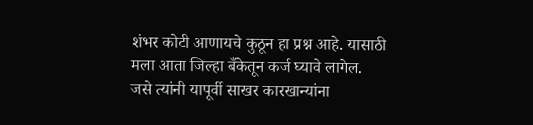शंभर कोटी आणायचे कुठून हा प्रश्न आहे. यासाठी मला आता जिल्हा बँकेतून कर्ज घ्यावे लागेल. जसे त्यांनी यापूर्वी साखर कारखान्यांना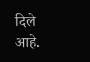दिले आहे.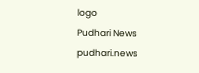logo
Pudhari News
pudhari.news